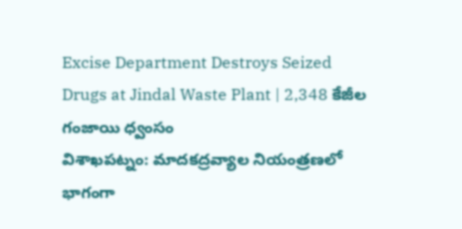Excise Department Destroys Seized Drugs at Jindal Waste Plant | 2,348 కేజీల గంజాయి ధ్వంసం
విశాఖపట్నం: మాదకద్రవ్యాల నియంత్రణలో భాగంగా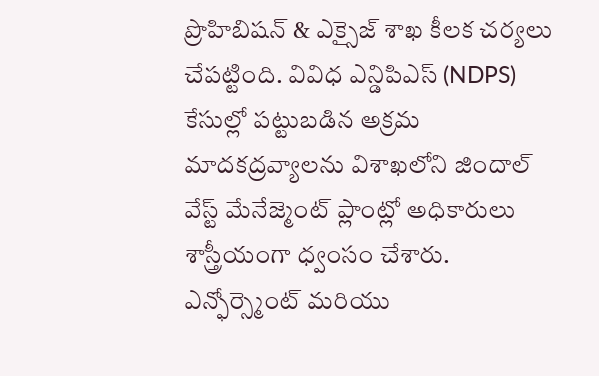ప్రొహిబిషన్ & ఎక్సైజ్ శాఖ కీలక చర్యలు చేపట్టింది. వివిధ ఎన్డిపిఎస్ (NDPS) కేసుల్లో పట్టుబడిన అక్రమ మాదకద్రవ్యాలను విశాఖలోని జిందాల్ వేస్ట్ మేనేజ్మెంట్ ప్లాంట్లో అధికారులు శాస్త్రీయంగా ధ్వంసం చేశారు. ఎన్ఫోర్స్మెంట్ మరియు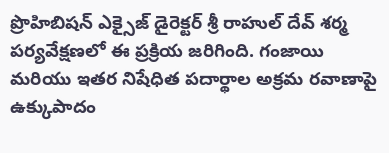ప్రొహిబిషన్ ఎక్సైజ్ డైరెక్టర్ శ్రీ రాహుల్ దేవ్ శర్మ పర్యవేక్షణలో ఈ ప్రక్రియ జరిగింది. గంజాయి మరియు ఇతర నిషేధిత పదార్థాల అక్రమ రవాణాపై ఉక్కుపాదం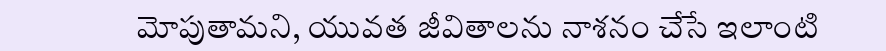మోపుతామని, యువత జీవితాలను నాశనం చేసే ఇలాంటి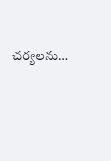చర్యలను…